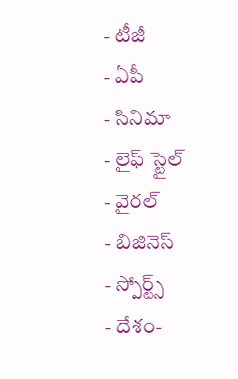- టీజీ
- ఏపీ
- సినిమా
- లైఫ్ స్టైల్
- వైరల్
- బిజినెస్
- స్పోర్ట్స్
- దేశం-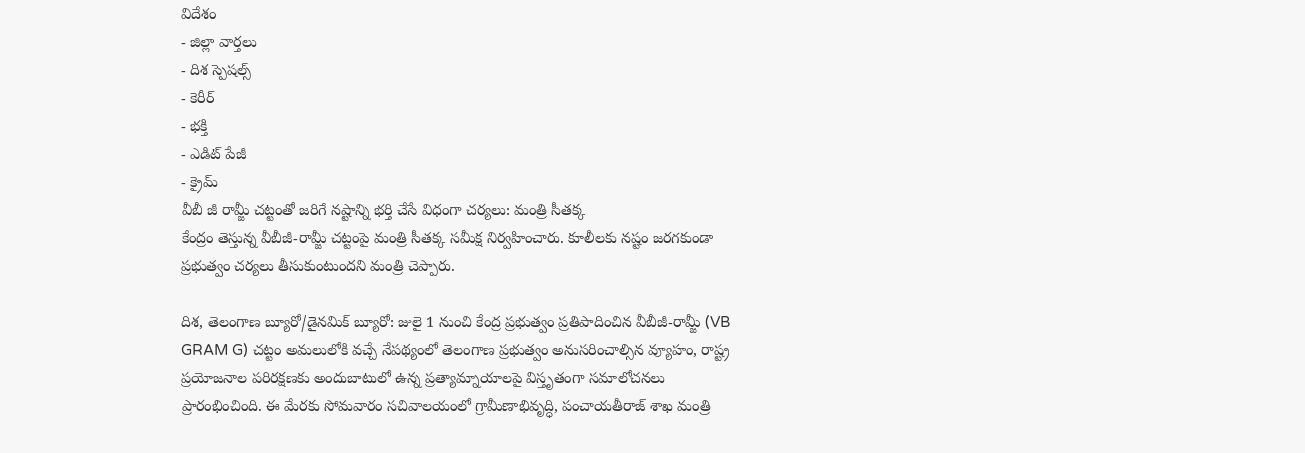విదేశం
- జిల్లా వార్తలు
- దిశ స్పెషల్స్
- కెరీర్
- భక్తి
- ఎడిట్ పేజీ
- క్రైమ్
వీబీ జీ రామ్జీ చట్టంతో జరిగే నష్టాన్ని భర్తి చేసే విధంగా చర్యలు: మంత్రి సీతక్క
కేంద్రం తెస్తున్న వీబీజీ-రామ్జీ చట్టంపై మంత్రి సీతక్క సమీక్ష నిర్వహించారు. కూలీలకు నష్టం జరగకుండా ప్రభుత్వం చర్యలు తీసుకుంటుందని మంత్రి చెప్పారు.

దిశ, తెలంగాణ బ్యూరో/డైనమిక్ బ్యూరో: జులై 1 నుంచి కేంద్ర ప్రభుత్వం ప్రతిపాదించిన వీబీజీ-రామ్జీ (VB GRAM G) చట్టం అమలులోకి వచ్చే నేపథ్యంలో తెలంగాణ ప్రభుత్వం అనుసరించాల్సిన వ్యూహం, రాష్ట్ర ప్రయోజనాల పరిరక్షణకు అందుబాటులో ఉన్న ప్రత్యామ్నాయాలపై విస్తృతంగా సమాలోచనలు ప్రారంభించింది. ఈ మేరకు సోమవారం సచివాలయంలో గ్రామీణాభివృద్ధి, పంచాయతీరాజ్ శాఖ మంత్రి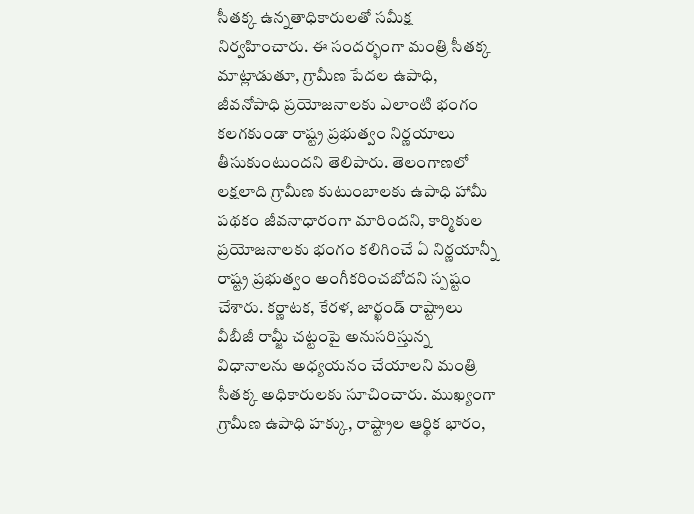సీతక్క ఉన్నతాధికారులతో సమీక్ష నిర్వహించారు. ఈ సందర్భంగా మంత్రి సీతక్క మాట్లాడుతూ, గ్రామీణ పేదల ఉపాధి, జీవనోపాధి ప్రయోజనాలకు ఎలాంటి భంగం కలగకుండా రాష్ట్ర ప్రభుత్వం నిర్ణయాలు తీసుకుంటుందని తెలిపారు. తెలంగాణలో లక్షలాది గ్రామీణ కుటుంబాలకు ఉపాధి హామీ పథకం జీవనాధారంగా మారిందని, కార్మికుల ప్రయోజనాలకు భంగం కలిగించే ఏ నిర్ణయాన్నీ రాష్ట్ర ప్రభుత్వం అంగీకరించబోదని స్పష్టం చేశారు. కర్ణాటక, కేరళ, జార్ఖండ్ రాష్ట్రాలు వీబీజీ రామ్జీ చట్టంపై అనుసరిస్తున్న విధానాలను అధ్యయనం చేయాలని మంత్రి సీతక్క అధికారులకు సూచించారు. ముఖ్యంగా గ్రామీణ ఉపాధి హక్కు, రాష్ట్రాల ఆర్థిక భారం,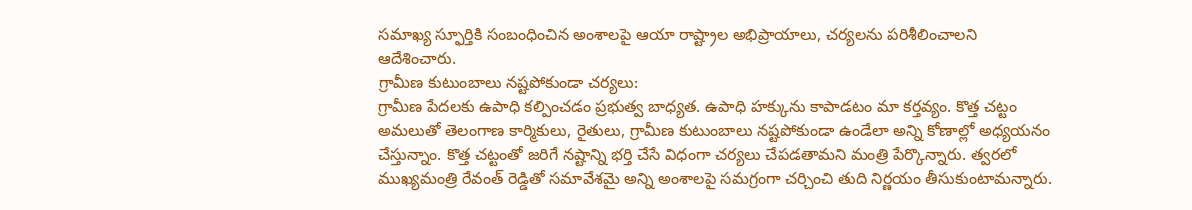సమాఖ్య స్ఫూర్తికి సంబంధించిన అంశాలపై ఆయా రాష్ట్రాల అభిప్రాయాలు, చర్యలను పరిశీలించాలని ఆదేశించారు.
గ్రామీణ కుటుంబాలు నష్టపోకుండా చర్యలు:
గ్రామీణ పేదలకు ఉపాధి కల్పించడం ప్రభుత్వ బాధ్యత. ఉపాధి హక్కును కాపాడటం మా కర్తవ్యం. కొత్త చట్టం అమలుతో తెలంగాణ కార్మికులు, రైతులు, గ్రామీణ కుటుంబాలు నష్టపోకుండా ఉండేలా అన్ని కోణాల్లో అధ్యయనం చేస్తున్నాం. కొత్త చట్టంతో జరిగే నష్టాన్ని భర్తి చేసే విధంగా చర్యలు చేపడతామని మంత్రి పేర్కొన్నారు. త్వరలో ముఖ్యమంత్రి రేవంత్ రెడ్డితో సమావేశమై అన్ని అంశాలపై సమగ్రంగా చర్చించి తుది నిర్ణయం తీసుకుంటామన్నారు.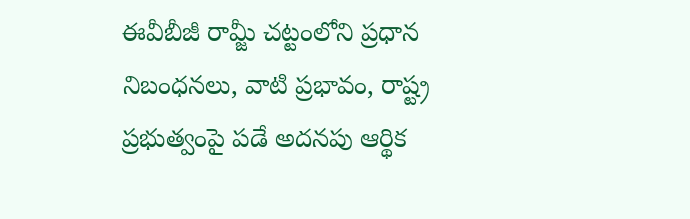ఈవీబీజీ రామ్జీ చట్టంలోని ప్రధాన నిబంధనలు, వాటి ప్రభావం, రాష్ట్ర ప్రభుత్వంపై పడే అదనపు ఆర్థిక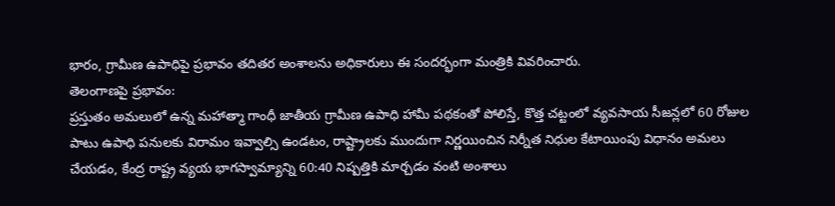భారం, గ్రామీణ ఉపాధిపై ప్రభావం తదితర అంశాలను అధికారులు ఈ సందర్భంగా మంత్రికి వివరించారు.
తెలంగాణపై ప్రభావం:
ప్రస్తుతం అమలులో ఉన్న మహాత్మా గాంధీ జాతీయ గ్రామీణ ఉపాధి హామీ పథకంతో పోలిస్తే, కొత్త చట్టంలో వ్యవసాయ సీజన్లలో 60 రోజుల పాటు ఉపాధి పనులకు విరామం ఇవ్వాల్సి ఉండటం, రాష్ట్రాలకు ముందుగా నిర్ణయించిన నిర్నీత నిధుల కేటాయింపు విధానం అమలు చేయడం, కేంద్ర రాష్ట్ర వ్యయ భాగస్వామ్యాన్ని 60:40 నిష్పత్తికి మార్చడం వంటి అంశాలు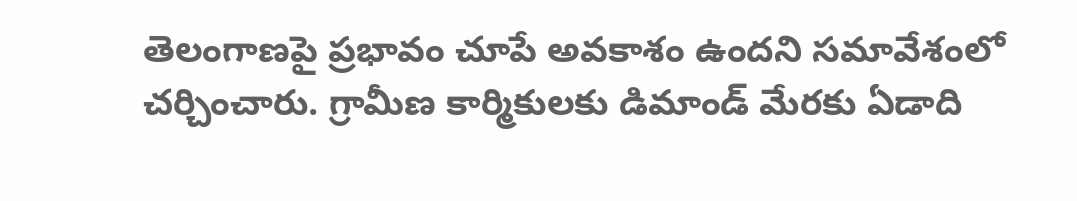తెలంగాణపై ప్రభావం చూపే అవకాశం ఉందని సమావేశంలో చర్చించారు. గ్రామీణ కార్మికులకు డిమాండ్ మేరకు ఏడాది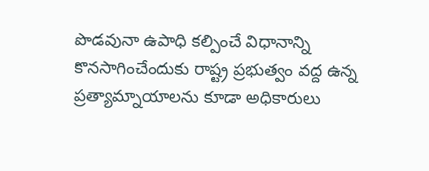పొడవునా ఉపాధి కల్పించే విధానాన్ని కొనసాగించేందుకు రాష్ట్ర ప్రభుత్వం వద్ద ఉన్న ప్రత్యామ్నాయాలను కూడా అధికారులు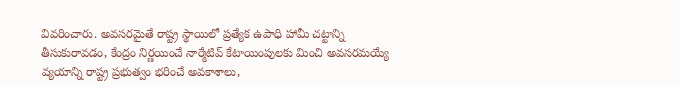వివరించారు. అవసరమైతే రాష్ట్ర స్థాయిలో ప్రత్యేక ఉపాధి హామీ చట్టాన్ని తీసుకురావడం, కేంద్రం నిర్ణయించే నార్మేటివ్ కేటాయింపులకు మించి అవసరమయ్యే వ్యయాన్ని రాష్ట్ర ప్రభుత్వం భరించే అవకాశాలు,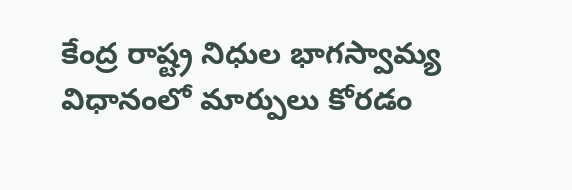కేంద్ర రాష్ట్ర నిధుల భాగస్వామ్య విధానంలో మార్పులు కోరడం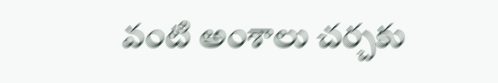వంటి అంశాలు చర్చకు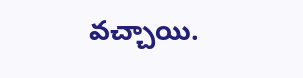వచ్చాయి.